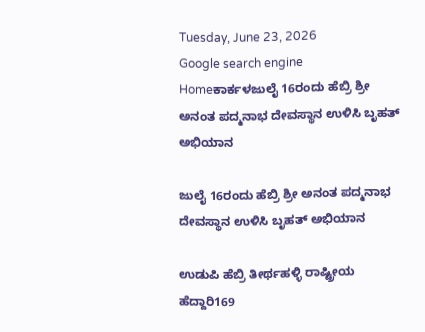Tuesday, June 23, 2026
Google search engine
Homeಕಾರ್ಕಳಜುಲೈ 16ರಂದು ಹೆಬ್ರಿ ಶ್ರೀ ಅನಂತ ಪದ್ಮನಾಭ ದೇವಸ್ಥಾನ ಉಳಿಸಿ ಬೃಹತ್‌ ಅಭಿಯಾನ

ಜುಲೈ 16ರಂದು ಹೆಬ್ರಿ ಶ್ರೀ ಅನಂತ ಪದ್ಮನಾಭ ದೇವಸ್ಥಾನ ಉಳಿಸಿ ಬೃಹತ್‌ ಅಭಿಯಾನ

ಉಡುಪಿ ಹೆಬ್ರಿ ತೀರ್ಥಹಳ್ಳಿ ರಾಷ್ಟ್ರೀಯ ಹೆದ್ದಾರಿ169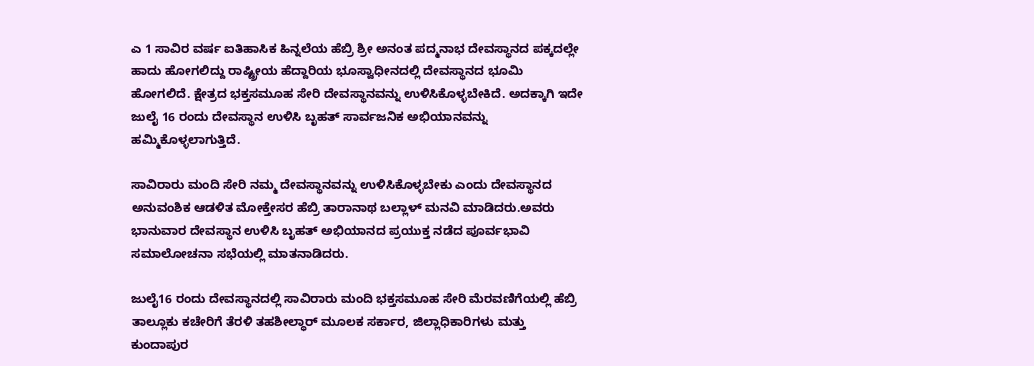ಎ 1 ಸಾವಿರ ವರ್ಷ ಐತಿಹಾಸಿಕ ಹಿನ್ನಲೆಯ ಹೆಬ್ರಿ ಶ್ರೀ ಅನಂತ ಪದ್ಮನಾಭ ದೇವಸ್ಥಾನದ ಪಕ್ಕದಲ್ಲೇ ಹಾದು ಹೋಗಲಿದ್ದು ರಾಷ್ಟ್ರೀಯ ಹೆದ್ದಾರಿಯ ಭೂಸ್ವಾಧೀನದಲ್ಲಿ ದೇವಸ್ಥಾನದ ಭೂಮಿ ಹೋಗಲಿದೆ. ಕ್ಷೇತ್ರದ ಭಕ್ತಸಮೂಹ ಸೇರಿ ದೇವಸ್ಥಾನವನ್ನು ಉಳಿಸಿಕೊಳ್ಳಬೇಕಿದೆ. ಅದಕ್ಕಾಗಿ ಇದೇ ಜುಲೈ 16 ರಂದು ದೇವಸ್ಥಾನ ಉಳಿಸಿ ಬೃಹತ್‌ ಸಾರ್ವಜನಿಕ ಅಭಿಯಾನವನ್ನು ಹಮ್ಮಿಕೊಳ್ಳಲಾಗುತ್ತಿದೆ.

ಸಾವಿರಾರು ಮಂದಿ ಸೇರಿ ನಮ್ಮ ದೇವಸ್ಥಾನವನ್ನು ಉಳಿಸಿಕೊಳ್ಳಬೇಕು ಎಂದು ದೇವಸ್ಥಾನದ ಅನುವಂಶಿಕ ಆಡಳಿತ ಮೋಕ್ತೇಸರ ಹೆಬ್ರಿ ತಾರಾನಾಥ ಬಲ್ಲಾಳ್‌ ಮನವಿ ಮಾಡಿದರು.ಅವರು ಭಾನುವಾರ ದೇವಸ್ಥಾನ ಉಳಿಸಿ ಬೃಹತ್‌ ಅಭಿಯಾನದ ಪ್ರಯುಕ್ತ ನಡೆದ ಪೂರ್ವಭಾವಿ ಸಮಾಲೋಚನಾ ಸಭೆಯಲ್ಲಿ ಮಾತನಾಡಿದರು.

ಜುಲೈ16 ರಂದು ದೇವಸ್ಥಾನದಲ್ಲಿ ಸಾವಿರಾರು ಮಂದಿ ಭಕ್ತಸಮೂಹ ಸೇರಿ ಮೆರವಣಿಗೆಯಲ್ಲಿ ಹೆಬ್ರಿ ತಾಲ್ಲೂಕು ಕಚೇರಿಗೆ ತೆರಳಿ ತಹಶೀಲ್ಧಾರ್‌ ಮೂಲಕ ಸರ್ಕಾರ, ಜಿಲ್ಲಾಧಿಕಾರಿಗಳು ಮತ್ತು ಕುಂದಾಪುರ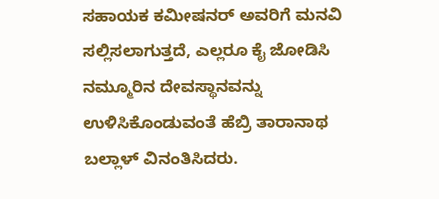ಸಹಾಯಕ ಕಮೀಷನರ್‌ ಅವರಿಗೆ ಮನವಿ ಸಲ್ಲಿಸಲಾಗುತ್ತದೆ, ಎಲ್ಲರೂ ಕೈ ಜೋಡಿಸಿ ನಮ್ಮೂರಿನ ದೇವಸ್ಥಾನವನ್ನು ಉಳಿಸಿಕೊಂಡುವಂತೆ ಹೆಬ್ರಿ ತಾರಾನಾಥ ಬಲ್ಲಾಳ್‌ ವಿನಂತಿಸಿದರು.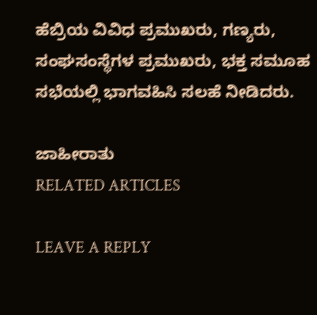ಹೆಬ್ರಿಯ ವಿವಿಧ ಪ್ರಮುಖರು, ಗಣ್ಯರು, ಸಂಘಸಂಸ್ಥೆಗಳ ಪ್ರಮುಖರು, ಭಕ್ತ ಸಮೂಹ ಸಭೆಯಲ್ಲಿ ಭಾಗವಹಿಸಿ ಸಲಹೆ ನೀಡಿದರು.

ಜಾಹೀರಾತು
RELATED ARTICLES

LEAVE A REPLY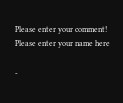Please enter your comment!
Please enter your name here

-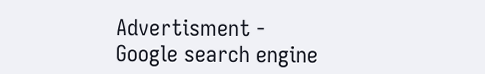Advertisment -
Google search engine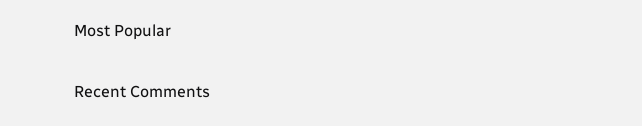Most Popular

Recent Comments